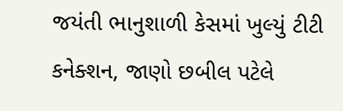જયંતી ભાનુશાળી કેસમાં ખુલ્યું ટીટી કનેક્શન, જાણો છબીલ પટેલે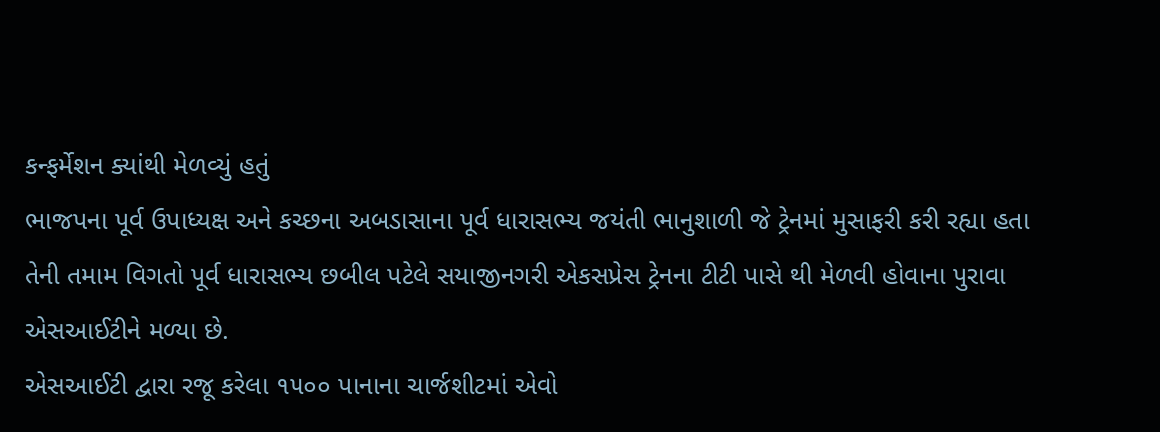કન્ફર્મેશન ક્યાંથી મેળવ્યું હતું
ભાજપના પૂર્વ ઉપાધ્યક્ષ અને કચ્છના અબડાસાના પૂર્વ ધારાસભ્ય જયંતી ભાનુશાળી જે ટ્રેનમાં મુસાફરી કરી રહ્યા હતા તેની તમામ વિગતો પૂર્વ ધારાસભ્ય છબીલ પટેલે સયાજીનગરી એકસપ્રેસ ટ્રેનના ટીટી પાસે થી મેળવી હોવાના પુરાવા એસઆઈટીને મળ્યા છે.
એસઆઈટી દ્વારા રજૂ કરેલા ૧૫૦૦ પાનાના ચાર્જશીટમાં એવો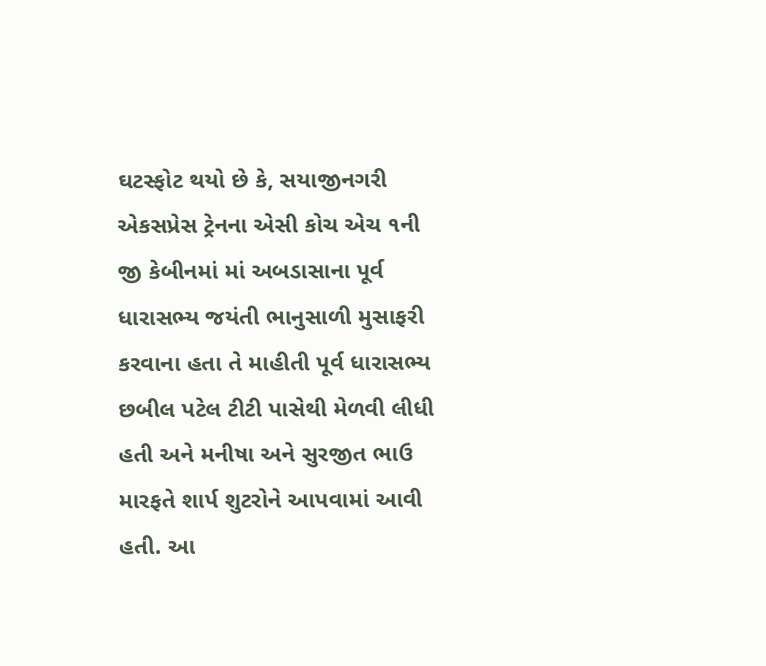ઘટસ્ફોટ થયો છે કે, સયાજીનગરી એકસપ્રેસ ટ્રેનના એસી કોચ એચ ૧ની જી કેબીનમાં માં અબડાસાના પૂર્વ ધારાસભ્ય જયંતી ભાનુસાળી મુસાફરી કરવાના હતા તે માહીતી પૂર્વ ધારાસભ્ય છબીલ પટેલ ટીટી પાસેથી મેળવી લીધી હતી અને મનીષા અને સુરજીત ભાઉ મારફતે શાર્પ શુટરોને આપવામાં આવી હતી. આ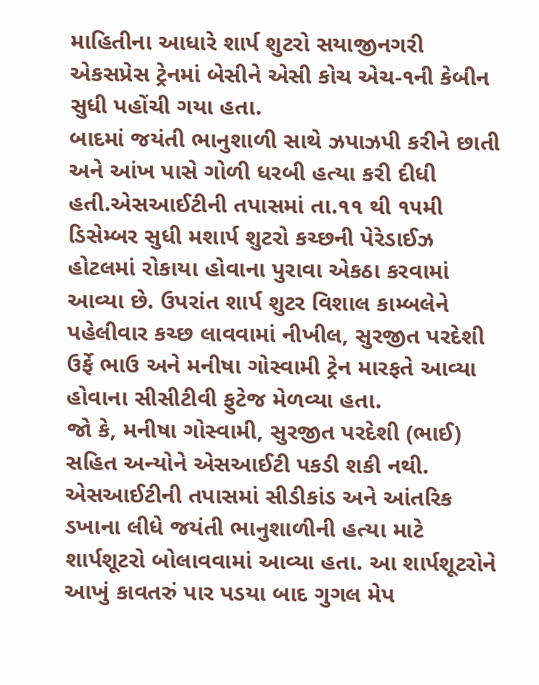માહિતીના આધારે શાર્પ શુટરો સયાજીનગરી એકસપ્રેસ ટ્રેનમાં બેસીને એસી કોચ એચ-૧ની કેબીન સુધી પહોંચી ગયા હતા.
બાદમાં જયંતી ભાનુશાળી સાથે ઝપાઝપી કરીને છાતી અને આંખ પાસે ગોળી ધરબી હત્યા કરી દીધી હતી.એસઆઈટીની તપાસમાં તા.૧૧ થી ૧૫મી ડિસેમ્બર સુધી મશાર્પ શુટરો કચ્છની પેરેડાઈઝ હોટલમાં રોકાયા હોવાના પુરાવા એકઠા કરવામાં આવ્યા છે. ઉપરાંત શાર્પ શુટર વિશાલ કામ્બલેને પહેલીવાર કચ્છ લાવવામાં નીખીલ, સુરજીત પરદેશી ઉર્ફે ભાઉ અને મનીષા ગોસ્વામી ટ્રેન મારફતે આવ્યા હોવાના સીસીટીવી ફુટેજ મેળવ્યા હતા.
જો કે, મનીષા ગોસ્વામી, સુરજીત પરદેશી (ભાઈ) સહિત અન્યોને એસઆઈટી પકડી શકી નથી. એસઆઈટીની તપાસમાં સીડીકાંડ અને આંતરિક ડખાના લીધે જયંતી ભાનુશાળીની હત્યા માટે શાર્પશૂટરો બોલાવવામાં આવ્યા હતા. આ શાર્પશૂટરોને આખું કાવતરું પાર પડયા બાદ ગુગલ મેપ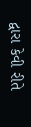દ્વારા કેવી રીતે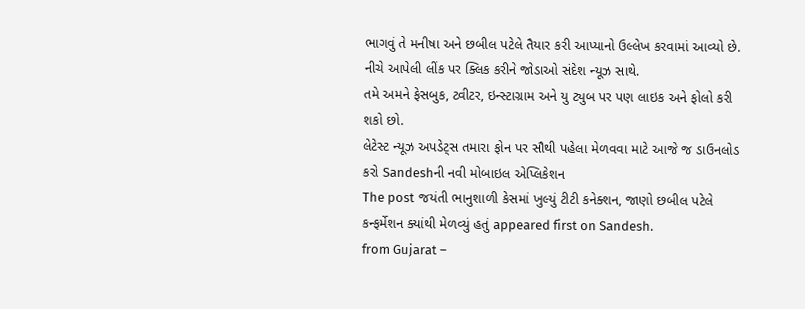ભાગવું તે મનીષા અને છબીલ પટેલે તૈયાર કરી આપ્યાનો ઉલ્લેખ કરવામાં આવ્યો છે.
નીચે આપેલી લીંક પર ક્લિક કરીને જોડાઓ સંદેશ ન્યૂઝ સાથે.
તમે અમને ફેસબુક, ટ્વીટર, ઇન્સ્ટાગ્રામ અને યુ ટ્યુબ પર પણ લાઇક અને ફોલો કરી શકો છો.
લેટેસ્ટ ન્યૂઝ અપડેટ્સ તમારા ફોન પર સૌથી પહેલા મેળવવા માટે આજે જ ડાઉનલોડ કરો Sandeshની નવી મોબાઇલ એપ્લિકેશન
The post જયંતી ભાનુશાળી કેસમાં ખુલ્યું ટીટી કનેક્શન, જાણો છબીલ પટેલે કન્ફર્મેશન ક્યાંથી મેળવ્યું હતું appeared first on Sandesh.
from Gujarat –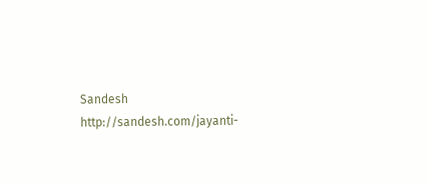Sandesh http://sandesh.com/jayanti-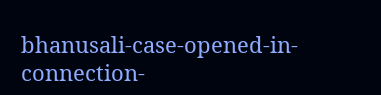bhanusali-case-opened-in-connection-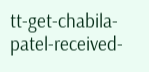tt-get-chabila-patel-received-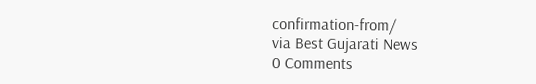confirmation-from/
via Best Gujarati News
0 Comments